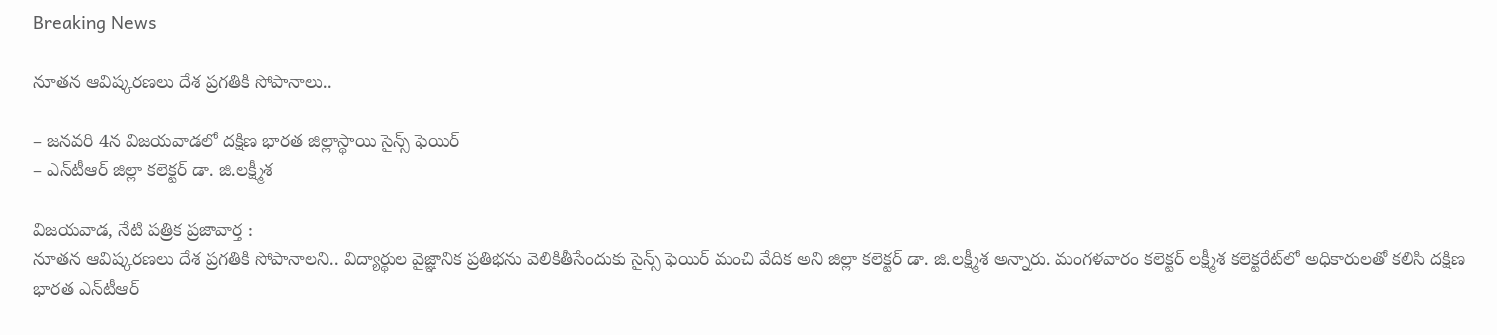Breaking News

నూత‌న ఆవిష్క‌ర‌ణ‌లు దేశ ప్ర‌గ‌తికి సోపానాలు..

– జ‌న‌వ‌రి 4న విజ‌య‌వాడ‌లో ద‌క్షిణ భార‌త జిల్లాస్థాయి సైన్స్ ఫెయిర్‌
– ఎన్‌టీఆర్ జిల్లా క‌లెక్ట‌ర్ డా. జి.ల‌క్ష్మీశ‌

విజయవాడ, నేటి పత్రిక ప్రజావార్త :
నూత‌న ఆవిష్క‌ర‌ణ‌లు దేశ ప్ర‌గ‌తికి సోపానాలని.. విద్యార్థుల వైజ్ఞానిక ప్ర‌తిభ‌ను వెలికితీసేందుకు సైన్స్ ఫెయిర్ మంచి వేదిక అని జిల్లా క‌లెక్ట‌ర్ డా. జి.ల‌క్ష్మీశ అన్నారు. మంగ‌ళ‌వారం క‌లెక్ట‌ర్ ల‌క్ష్మీశ క‌లెక్ట‌రేట్‌లో అధికారుల‌తో క‌లిసి దక్షిణ భారత ఎన్‌టీఆర్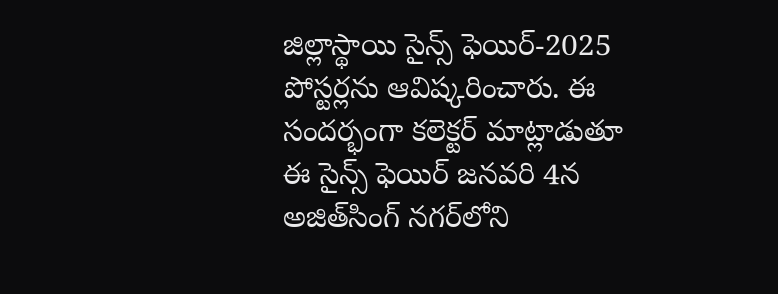జిల్లాస్థాయి సైన్స్ ఫెయిర్-2025 పోస్ట‌ర్ల‌ను ఆవిష్క‌రించారు. ఈ సంద‌ర్భంగా క‌లెక్ట‌ర్ మాట్లాడుతూ ఈ సైన్స్ ఫెయిర్ జ‌న‌వ‌రి 4న అజిత్‌సింగ్ న‌గ‌ర్‌లోని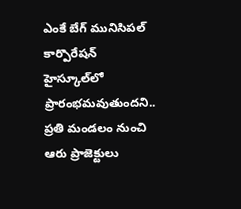ఎంకే బేగ్ మునిసిప‌ల్ కార్పొరేషన్ హైస్కూల్‌లో ప్రారంభ‌మ‌వుతుంద‌ని.. ప్ర‌తి మండ‌లం నుంచి ఆరు ప్రాజెక్టులు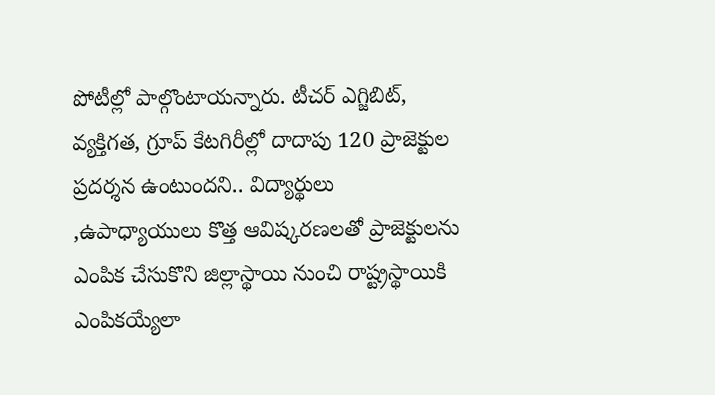పోటీల్లో పాల్గొంటాయ‌న్నారు. టీచ‌ర్ ఎగ్జిబిట్, వ్య‌క్తిగ‌త‌, గ్రూప్ కేట‌గిరీల్లో దాదాపు 120 ప్రాజెక్టుల ప్ర‌ద‌ర్శ‌న ఉంటుంద‌ని.. విద్యార్థులు ,ఉపాధ్యాయులు కొత్త ఆవిష్కరణలతో ప్రాజెక్టుల‌ను ఎంపిక చేసుకొని జిల్లాస్థాయి నుంచి రాష్ట్ర‌స్థాయికి ఎంపిక‌య్యేలా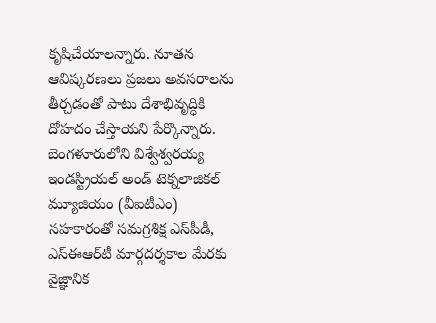కృషిచేయాల‌న్నారు. నూతన ఆవిష్కరణలు ప్రజలు అవసరాలను తీర్చ‌డంతో పాటు దేశాభివృద్ధికి దోహ‌దం చేస్తాయ‌ని పేర్కొన్నారు. బెంగ‌ళూరులోని విశ్వేశ్వరయ్య ఇండస్ట్రియల్ అండ్ టెక్నలాజికల్ మ్యూజియం (వీఐటీఎం) సహకారంతో స‌మ‌గ్ర‌శిక్ష ఎస్‌పీడీ, ఎస్ఈఆర్‌టీ మార్గ‌ద‌ర్శ‌కాల మేర‌కు వైజ్ఞానిక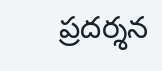ప్ర‌ద‌ర్శ‌న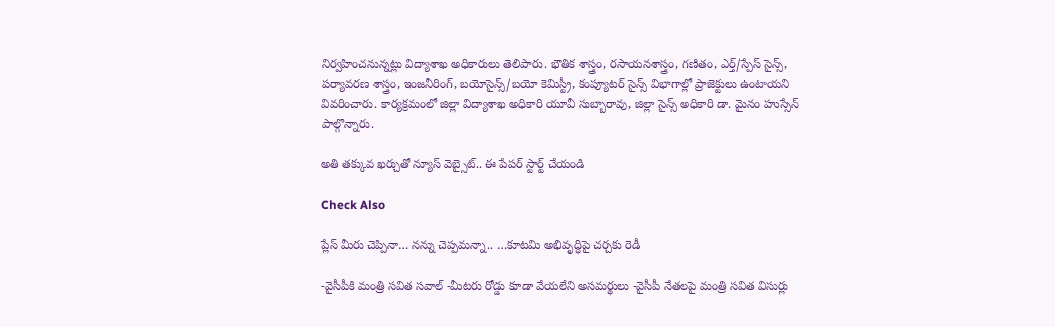నిర్వ‌హించ‌నున్న‌ట్లు విద్యాశాఖ అధికారులు తెలిపారు. భౌతిక శాస్త్రం, రసాయనశాస్త్రం, గణితం, ఎర్త్/స్పేస్ సైన్స్, పర్యావరణ శాస్త్రం, ఇంజనీరింగ్, బయోసైన్స్/బయో కెమిస్ట్రీ, కంప్యూటర్ సైన్స్ విభాగాల్లో ప్రాజెక్టులు ఉంటాయ‌ని వివ‌రించారు. కార్య‌క్ర‌మంలో జిల్లా విద్యాశాఖ అధికారి యూవీ సుబ్బారావు, జిల్లా సైన్స్ అధికారి డా. మైనం హుస్సేన్ పాల్గొన్నారు.

అతి తక్కువ ఖర్చుతో న్యూస్ వెబ్సైట్.. ఈ పేపర్ స్టార్ట్ చేయండి

Check Also

ప్లేస్ మీరు చెప్పినా… నన్ను చెప్పమన్నా.. …కూటమి అభివృద్ధిపై చర్చకు రెడీ

-వైసీపీకి మంత్రి సవిత సవాల్ -మీటరు రోడ్డు కూడా వేయలేని అసమర్థులు -వైసీపీ నేతలపై మంత్రి సవిత విసుర్లు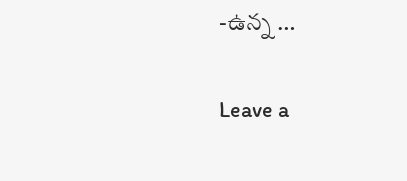-ఉన్న …

Leave a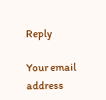Reply

Your email address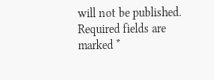will not be published. Required fields are marked *